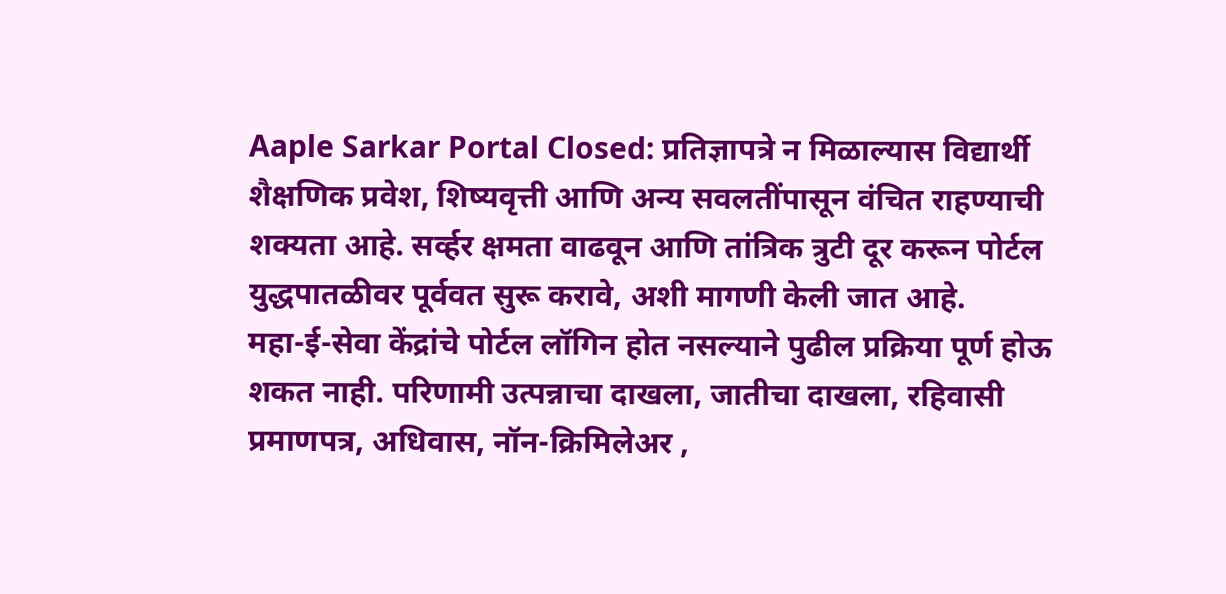Aaple Sarkar Portal Closed: प्रतिज्ञापत्रे न मिळाल्यास विद्यार्थी शैक्षणिक प्रवेश, शिष्यवृत्ती आणि अन्य सवलतींपासून वंचित राहण्याची शक्यता आहे. सर्व्हर क्षमता वाढवून आणि तांत्रिक त्रुटी दूर करून पोर्टल युद्धपातळीवर पूर्ववत सुरू करावे, अशी मागणी केली जात आहे.
महा-ई-सेवा केंद्रांचे पोर्टल लॉगिन होत नसल्याने पुढील प्रक्रिया पूर्ण होऊ शकत नाही. परिणामी उत्पन्नाचा दाखला, जातीचा दाखला, रहिवासी प्रमाणपत्र, अधिवास, नॉन-क्रिमिलेअर ,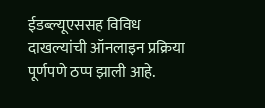ईडब्ल्यूएससह विविध दाखल्यांची ऑनलाइन प्रक्रिया पूर्णपणे ठप्प झाली आहे.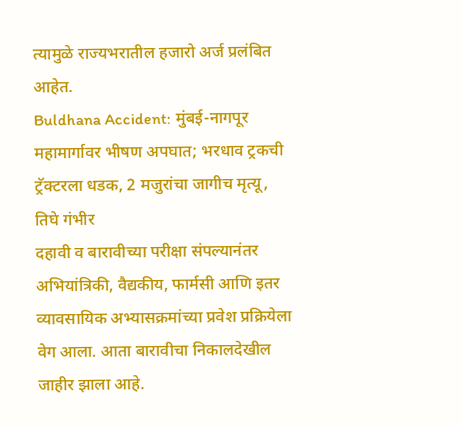त्यामुळे राज्यभरातील हजारो अर्ज प्रलंबित आहेत.
Buldhana Accident: मुंबई-नागपूर महामार्गावर भीषण अपघात; भरधाव ट्रकची ट्रॅक्टरला धडक, 2 मजुरांचा जागीच मृत्यू, तिघे गंभीर
दहावी व बारावीच्या परीक्षा संपल्यानंतर अभियांत्रिकी, वैद्यकीय, फार्मसी आणि इतर व्यावसायिक अभ्यासक्रमांच्या प्रवेश प्रक्रियेला वेग आला. आता बारावीचा निकालदेखील जाहीर झाला आहे.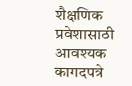शैक्षणिक प्रवेशासाठी आवश्यक कागदपत्रे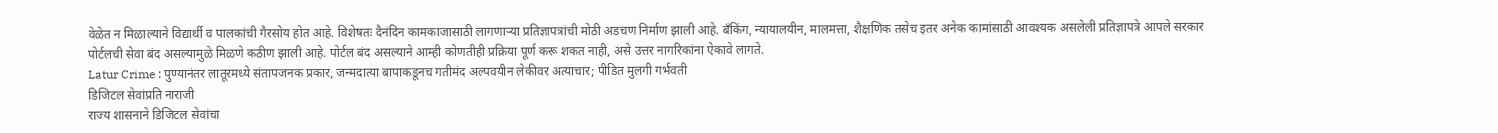वेळेत न मिळाल्याने विद्यार्थी व पालकांची गैरसोय होत आहे. विशेषतः दैनंदिन कामकाजासाठी लागणाऱ्या प्रतिज्ञापत्रांची मोठी अडचण निर्माण झाली आहे. बँकिंग, न्यायालयीन, मालमत्ता, शैक्षणिक तसेच इतर अनेक कामांसाठी आवश्यक असलेली प्रतिज्ञापत्रे आपले सरकार पोर्टलची सेवा बंद असल्यामुळे मिळणे कठीण झाली आहे. पोर्टल बंद असल्याने आम्ही कोणतीही प्रक्रिया पूर्ण करू शकत नाही, असे उत्तर नागरिकांना ऐकावे लागते.
Latur Crime : पुण्यानंतर लातूरमध्ये संतापजनक प्रकार, जन्मदात्या बापाकडूनच गतीमंद अल्पवयीन लेकीवर अत्याचार; पीडित मुलगी गर्भवती
डिजिटल सेवांप्रति नाराजी
राज्य शासनाने डिजिटल सेवांचा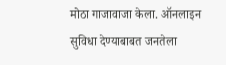मोठा गाजावाजा केला. ऑनलाइन सुविधा देण्याबाबत जनतेला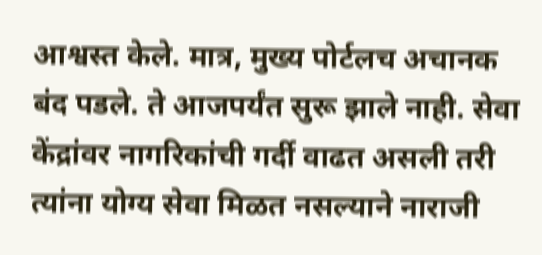आश्वस्त केले. मात्र, मुख्य पोर्टलच अचानक बंद पडले. ते आजपर्यंत सुरू झाले नाही. सेवा केंद्रांवर नागरिकांची गर्दी वाढत असली तरी त्यांना योग्य सेवा मिळत नसल्याने नाराजी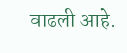वाढली आहे.